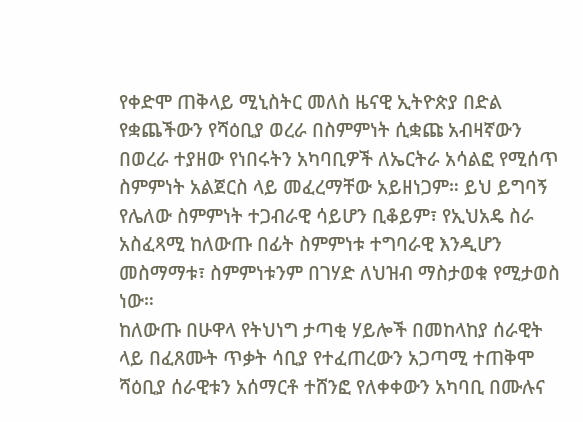የቀድሞ ጠቅላይ ሚኒስትር መለስ ዜናዊ ኢትዮጵያ በድል የቋጨችውን የሻዕቢያ ወረራ በስምምነት ሲቋጩ አብዛኛውን በወረራ ተያዘው የነበሩትን አካባቢዎች ለኤርትራ አሳልፎ የሚሰጥ ስምምነት አልጀርስ ላይ መፈረማቸው አይዘነጋም። ይህ ይግባኝ የሌለው ስምምነት ተጋብራዊ ሳይሆን ቢቆይም፣ የኢህአዴ ስራ አስፈጻሚ ከለውጡ በፊት ስምምነቱ ተግባራዊ እንዲሆን መስማማቱ፣ ስምምነቱንም በገሃድ ለህዝብ ማስታወቁ የሚታወስ ነው።
ከለውጡ በሁዋላ የትህነግ ታጣቂ ሃይሎች በመከላከያ ሰራዊት ላይ በፈጸሙት ጥቃት ሳቢያ የተፈጠረውን አጋጣሚ ተጠቅሞ ሻዕቢያ ሰራዊቱን አሰማርቶ ተሸንፎ የለቀቀውን አካባቢ በሙሉና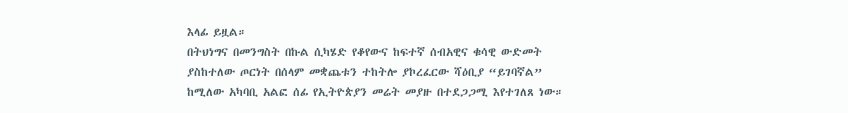እላፊ ይዟል።
በትህነግና በመንግስት በኩል ሲካሄድ የቆየውና ከፍተኛ ሰብአዊና ቁሳዊ ውድመት ያስከተለው ጦርነት በሰላም መቋጨቱን ተከትሎ ያኮረፈርው ሻዕቢያ “ይገባኛል” ከሚለው አካባቢ አልፎ ሰፊ የኢትዮጵያን መሬት መያዙ በተደጋጋሚ እየተገለጸ ነው።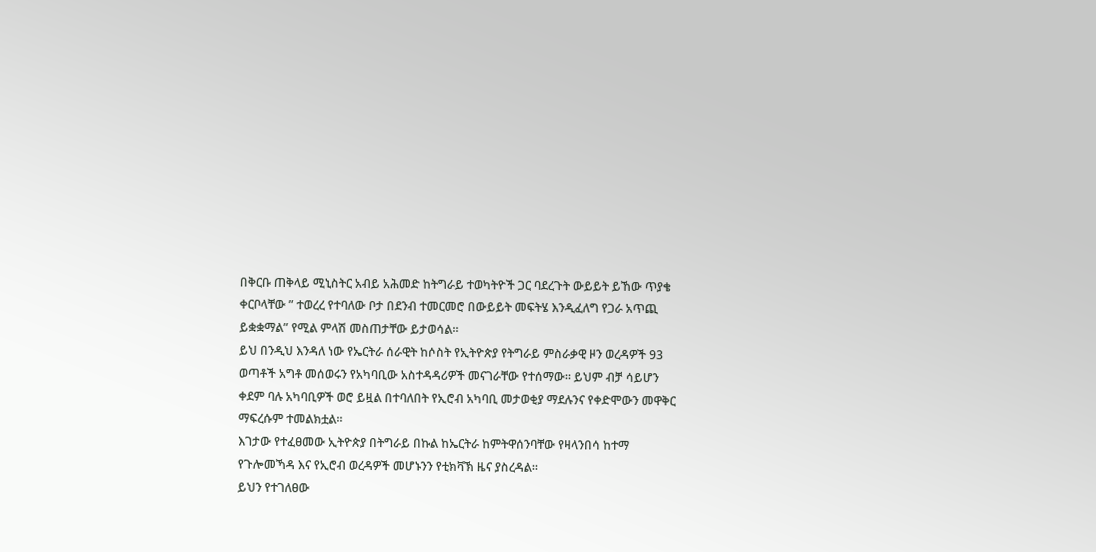በቅርቡ ጠቅላይ ሚኒስትር አብይ አሕመድ ከትግራይ ተወካትዮች ጋር ባደረጉት ውይይት ይኸው ጥያቄ ቀርቦላቸው ” ተወረረ የተባለው ቦታ በደንብ ተመርመሮ በውይይት መፍትሄ እንዲፈለግ የጋራ አጥጪ ይቋቋማል” የሚል ምላሽ መስጠታቸው ይታወሳል።
ይህ በንዲህ እንዳለ ነው የኤርትራ ሰራዊት ከሶስት የኢትዮጵያ የትግራይ ምስራቃዊ ዞን ወረዳዎች 93 ወጣቶች አግቶ መሰወሩን የአካባቢው አስተዳዳሪዎች መናገራቸው የተሰማው። ይህም ብቻ ሳይሆን ቀደም ባሉ አካባቢዎች ወሮ ይዟል በተባለበት የኢሮብ አካባቢ መታወቂያ ማደሉንና የቀድሞውን መዋቅር ማፍረሱም ተመልክቷል።
እገታው የተፈፀመው ኢትዮጵያ በትግራይ በኩል ከኤርትራ ከምትዋሰንባቸው የዛላንበሳ ከተማ የጉሎመኻዳ እና የኢሮብ ወረዳዎች መሆኑንን የቲክቫኽ ዜና ያስረዳል።
ይህን የተገለፀው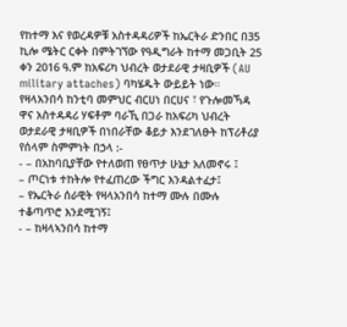የከተማ እና የወረዳዎቹ አስተዳዳሪዎች ከኤርትራ ድንበር በ35 ኪሎ ሜትር ርቀት በምትገኘው የዓዲግራት ከተማ መጋቢት 25 ቀን 2016 ዓ.ም ከአፍሪካ ህብረት ወታደራዊ ታዛቢዎች (AU military attaches) ባካሄዱት ውይይት ነው።
የዛላአንበሳ ከንቲባ መምህር ብርሀነ በርሀና ፣ የጉሎመኻዳ ዋና አስተዳዳሪ ሃፍቶም ባራኺ በጋራ ከአፍሪካ ህብረት ወታደራዊ ታዛቢዎች በነበራቸው ቆይታ እንደገለፁት ከፕሪቶሪያ የሰላም ስምምነት በኃላ :-
- – በአከባቢያቸው የተለወጠ የፀጥታ ሁኔታ አለመኖሩ ፤
– ጦርነቱ ተከትሎ የተፈጠረው ችግር እንዳልተፈታ፤
– የኤርትራ ሰራዊት የዛላአንበሳ ከተማ ሙሉ በሙሉ ተቆጣጥሮ እንደሚገኝ፤
- – ከዛላኣንበሳ ከተማ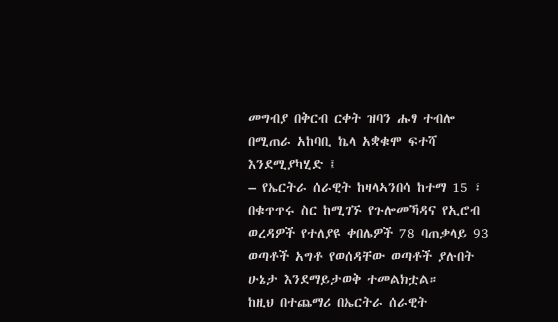መግብያ በቅርብ ርቀት ዝባን ሑፃ ተብሎ በሚጠራ አከባቢ ኬላ አቋቁሞ ፍተሻ እንደሚያካሂድ ፤
– የኤርትራ ሰራዊት ከዛላኣንበሳ ከተማ 15 ፣ በቁጥጥሩ ስር ከሚገኙ የጉሎመኻዳና የኢሮብ ወረዳዎች የተለያዩ ቀበሌዎች 78 ባጠቃላይ 93 ወጣቶች አግቶ የወሰዳቸው ወጣቶች ያሉበት ሁኔታ እንደማይታወቅ ተመልክቷል።
ከዚህ በተጨማሪ በኤርትራ ሰራዊት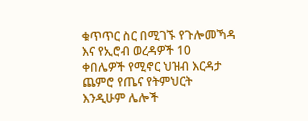ቁጥጥር ስር በሚገኙ የጉሎመኻዳ እና የኢሮብ ወረዳዎች 10 ቀበሌዎች የሚኖር ህዝብ እርዳታ ጨምሮ የጤና የትምህርት እንዲሁም ሌሎች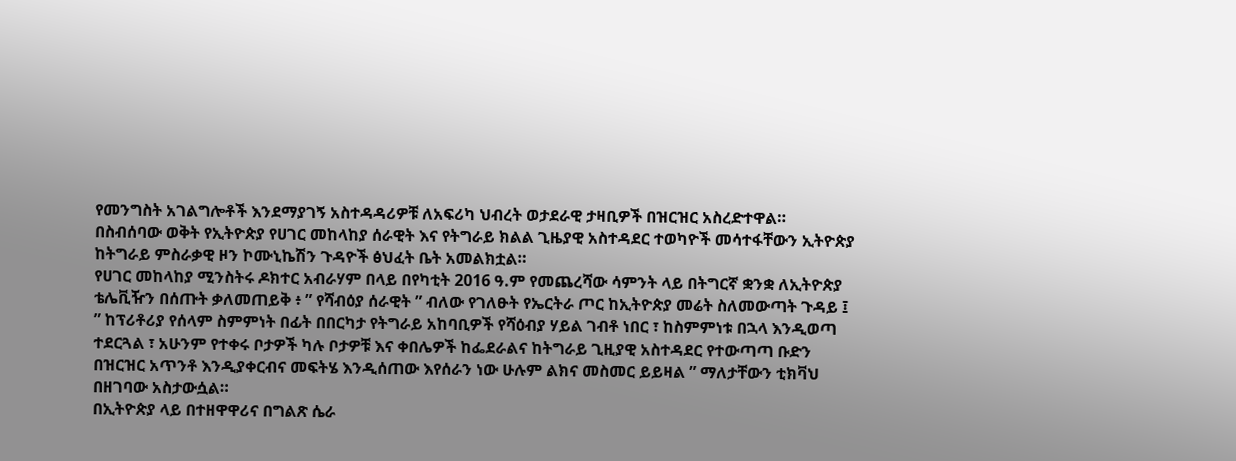የመንግስት አገልግሎቶች እንደማያገኝ አስተዳዳሪዎቹ ለአፍሪካ ህብረት ወታደራዊ ታዛቢዎች በዝርዝር አስረድተዋል።
በስብሰባው ወቅት የኢትዮጵያ የሀገር መከላከያ ሰራዊት እና የትግራይ ክልል ጊዜያዊ አስተዳደር ተወካዮች መሳተፋቸውን ኢትዮጵያ ከትግራይ ምስራቃዊ ዞን ኮሙኒኬሽን ጉዳዮች ፅህፈት ቤት አመልክቷል።
የሀገር መከላከያ ሚንስትሩ ዶክተር አብራሃም በላይ በየካቲት 2016 ዓ.ም የመጨረሻው ሳምንት ላይ በትግርኛ ቋንቋ ለኢትዮጵያ ቴሌቪዥን በሰጡት ቃለመጠይቅ ፥ ” የሻብዕያ ሰራዊት ” ብለው የገለፁት የኤርትራ ጦር ከኢትዮጵያ መሬት ስለመውጣት ጉዳይ ፤
” ከፕሪቶሪያ የሰላም ስምምነት በፊት በበርካታ የትግራይ አከባቢዎች የሻዕብያ ሃይል ገብቶ ነበር ፣ ከስምምነቱ በኋላ እንዲወጣ ተደርጓል ፣ አሁንም የተቀሩ ቦታዎች ካሉ ቦታዎቹ እና ቀበሌዎች ከፌደራልና ከትግራይ ጊዚያዊ አስተዳደር የተውጣጣ ቡድን በዝርዝር አጥንቶ እንዲያቀርብና መፍትሄ እንዲሰጠው እየሰራን ነው ሁሉም ልክና መስመር ይይዛል ” ማለታቸውን ቲክቫህ በዘገባው አስታውሷል።
በኢትዮጵያ ላይ በተዘዋዋሪና በግልጽ ሴራ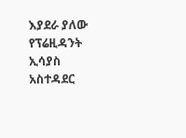እያደራ ያለው የፕሬዚዳንት ኢሳያስ አስተዳደር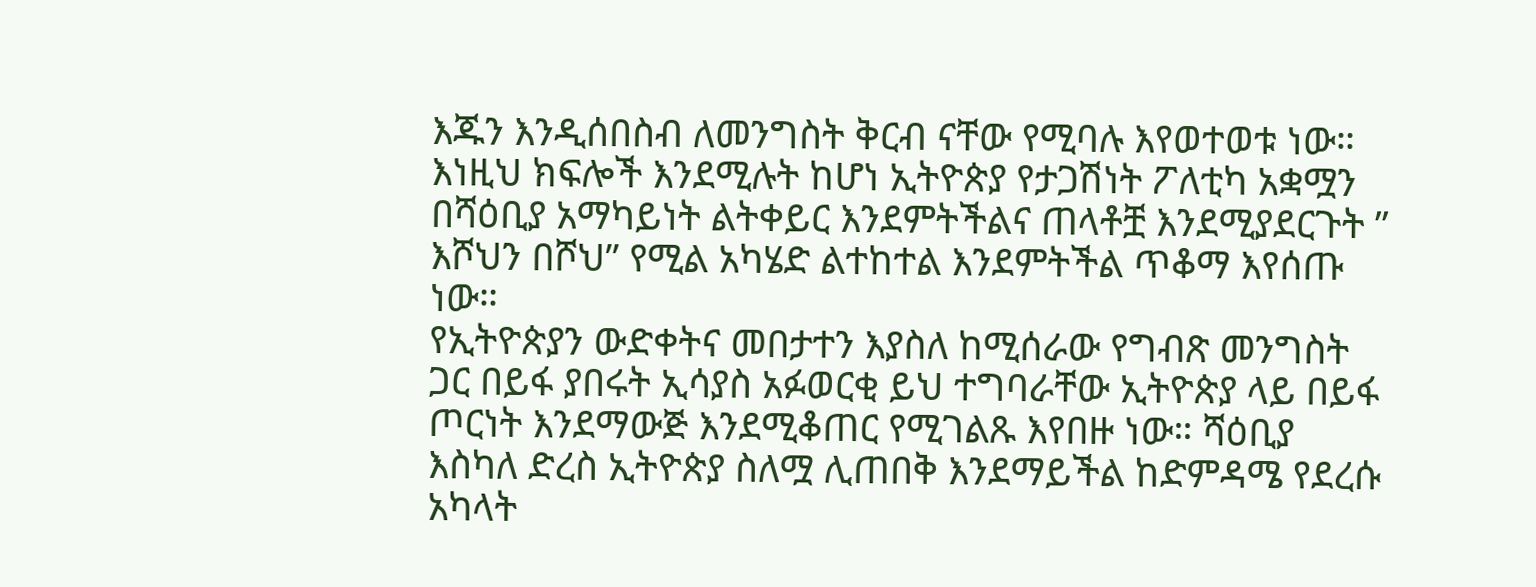እጁን እንዲሰበስብ ለመንግስት ቅርብ ናቸው የሚባሉ እየወተወቱ ነው። እነዚህ ክፍሎች እንደሚሉት ከሆነ ኢትዮጵያ የታጋሽነት ፖለቲካ አቋሟን በሻዕቢያ አማካይነት ልትቀይር እንደምትችልና ጠላቶቿ እንደሚያደርጉት ” እሾህን በሾህ” የሚል አካሄድ ልተከተል እንደምትችል ጥቆማ እየሰጡ ነው።
የኢትዮጵያን ውድቀትና መበታተን እያስለ ከሚሰራው የግብጽ መንግስት ጋር በይፋ ያበሩት ኢሳያስ አፉወርቂ ይህ ተግባራቸው ኢትዮጵያ ላይ በይፋ ጦርነት እንደማውጅ እንደሚቆጠር የሚገልጹ እየበዙ ነው። ሻዕቢያ እስካለ ድረስ ኢትዮጵያ ስለሟ ሊጠበቅ እንደማይችል ከድምዳሜ የደረሱ አካላት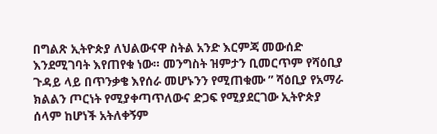በግልጽ ኢትዮጵያ ለህልውናዋ ስትል አንድ እርምጃ መውሰድ እንደሚገባት እየጠየቁ ነው። መንግስት ዝምታን ቢመርጥም የሻዕቢያ ጉዳይ ላይ በጥንቃቄ እየሰራ መሆኑንን የሚጠቁሙ ” ሻዕቢያ የአማራ ክልልን ጦርነት የሚያቀጣጥለውና ድጋፍ የሚያደርገው ኢትዮጵያ ሰላም ከሆነች አትለቀኝም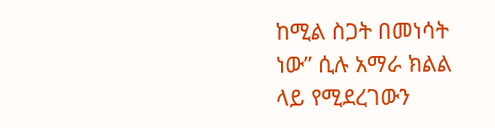ከሚል ስጋት በመነሳት ነው” ሲሉ አማራ ክልል ላይ የሚደረገውን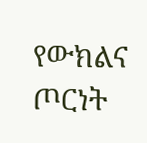የውክልና ጦርነት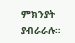ምክንያት ያብራራሉ።